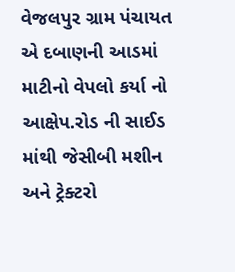વેજલપુર ગ્રામ પંચાયત એ દબાણની આડમાં માટીનો વેપલો કર્યા નો આક્ષેપ.રોડ ની સાઈડ માંથી જેસીબી મશીન અને ટ્રેક્ટરો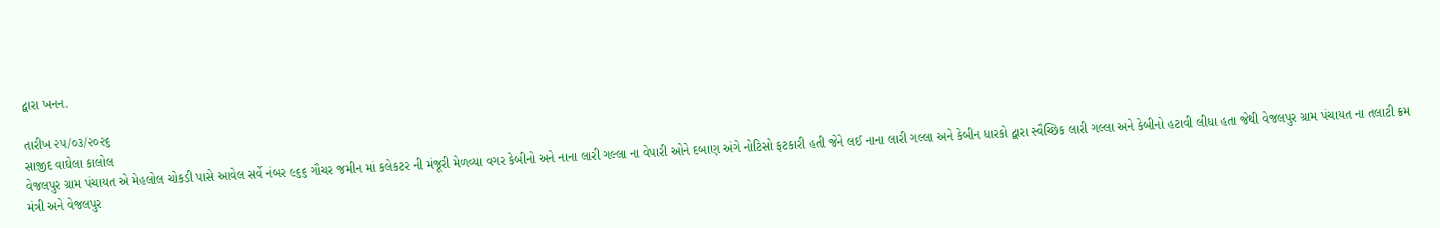દ્વારા ખનન.

તારીખ ૨૫/૦૩/૨૦૨૬
સાજીદ વાઘેલા કાલોલ
વેજલપુર ગ્રામ પંચાયત એ મેહલોલ ચોકડી પાસે આવેલ સર્વે નંબર ૯૬૬ ગૌચર જમીન માં કલેકટર ની મંજૂરી મેળવ્યા વગર કેબીનો અને નાના લારી ગલ્લા ના વેપારી ઓને દબાણ અંગે નોટિસો ફટકારી હતી જેને લઈ નાના લારી ગલ્લા અને કેબીન ધારકો દ્વારા સ્વૈચ્છિક લારી ગલ્લા અને કેબીનો હટાવી લીધા હતા જેથી વેજલપુર ગ્રામ પંચાયત ના તલાટી ક્રમ મંત્રી અને વેજલપુર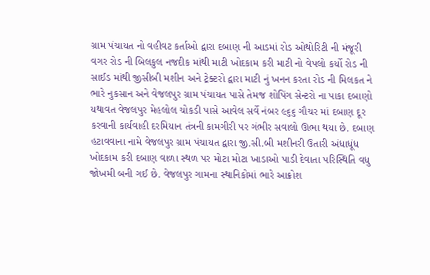ગ્રામ પંચાયત નો વહીવટ કર્તાઓ દ્વારા દબાણ ની આડમાં રોડ ઓથોરિટી ની મંજૂરી વગર રોડ ની બિલકુલ નજદીક માંથી માટી ખોદકામ કરી માટી નો વેપલો કર્યો રોડ ની સાઈડ માંથી જીસીબી મશીન અને ટ્રેક્ટરો દ્વારા માટી નું ખનન કરતા રોડ ની મિલકત ને ભારે નુકસાન અને વેજલપુર ગ્રામ પંચાયત પાસે તેમજ શોપિંગ સેન્ટરો ના પાકા દબાણો યથાવત વેજલપુર મેહલોલ ચોકડી પાસે આવેલ સર્વે નંબર ૯૬૬ ગૌચર માં દબાણ દૂર કરવાની કાર્યવાહી દરમિયાન તંત્રની કામગીરી પર ગંભીર સવાલો ઊભા થયા છે. દબાણ હટાવવાના નામે વેજલપુર ગ્રામ પંચાયત દ્વારા જી.સી.બી મશીનરી ઉતારી અંધાધૂંધ ખોદકામ કરી દબાણ વાળા સ્થળ પર મોટા મોટા ખાડાઓ પાડી દેવાતા પરિસ્થિતિ વધુ જોખમી બની ગઈ છે. વેજલપુર ગામના સ્થાનિકોમાં ભારે આક્રોશ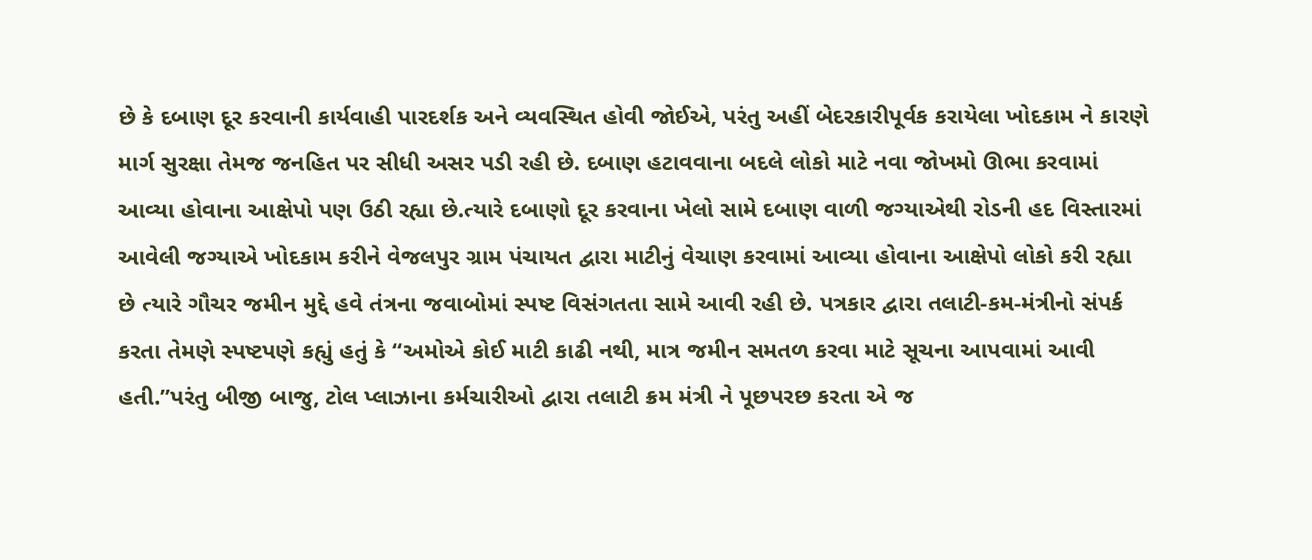છે કે દબાણ દૂર કરવાની કાર્યવાહી પારદર્શક અને વ્યવસ્થિત હોવી જોઈએ, પરંતુ અહીં બેદરકારીપૂર્વક કરાયેલા ખોદકામ ને કારણે માર્ગ સુરક્ષા તેમજ જનહિત પર સીધી અસર પડી રહી છે. દબાણ હટાવવાના બદલે લોકો માટે નવા જોખમો ઊભા કરવામાં આવ્યા હોવાના આક્ષેપો પણ ઉઠી રહ્યા છે.ત્યારે દબાણો દૂર કરવાના ખેલો સામે દબાણ વાળી જગ્યાએથી રોડની હદ વિસ્તારમાં આવેલી જગ્યાએ ખોદકામ કરીને વેજલપુર ગ્રામ પંચાયત દ્વારા માટીનું વેચાણ કરવામાં આવ્યા હોવાના આક્ષેપો લોકો કરી રહ્યા છે ત્યારે ગૌચર જમીન મુદ્દે હવે તંત્રના જવાબોમાં સ્પષ્ટ વિસંગતતા સામે આવી રહી છે. પત્રકાર દ્વારા તલાટી-કમ-મંત્રીનો સંપર્ક કરતા તેમણે સ્પષ્ટપણે કહ્યું હતું કે “અમોએ કોઈ માટી કાઢી નથી, માત્ર જમીન સમતળ કરવા માટે સૂચના આપવામાં આવી હતી.”પરંતુ બીજી બાજુ, ટોલ પ્લાઝાના કર્મચારીઓ દ્વારા તલાટી ક્રમ મંત્રી ને પૂછપરછ કરતા એ જ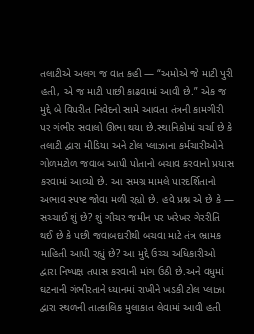તલાટીએ અલગ જ વાત કહી — “અમોએ જે માટી પુરી હતી, એ જ માટી પાછી કાઢવામાં આવી છે.” એક જ મુદ્દે બે વિપરીત નિવેદનો સામે આવતા તંત્રની કામગીરી પર ગંભીર સવાલો ઊભા થયા છે.સ્થાનિકોમાં ચર્ચા છે કે તલાટી દ્વારા મીડિયા અને ટોલ પ્લાઝાના કર્મચારીઓને ગોળમટોળ જવાબ આપી પોતાનો બચાવ કરવાનો પ્રયાસ કરવામાં આવ્યો છે. આ સમગ્ર મામલે પારદર્શિતાનો અભાવ સ્પષ્ટ જોવા મળી રહ્યો છે. હવે પ્રશ્ન એ છે કે — સચ્ચાઈ શું છે? શું ગૌચર જમીન પર ખરેખર ગેરરીતિ થઈ છે કે પછી જવાબદારીથી બચવા માટે તંત્ર ભ્રામક માહિતી આપી રહ્યું છે? આ મુદ્દે ઉચ્ચ અધિકારીઓ દ્વારા નિષ્પક્ષ તપાસ કરવાની માંગ ઉઠી છે.અને વધુમાં ઘટનાની ગંભીરતાને ધ્યાનમાં રાખીને ખડકી ટોલ પ્લાઝા દ્વારા સ્થળની તાત્કાલિક મુલાકાત લેવામાં આવી હતી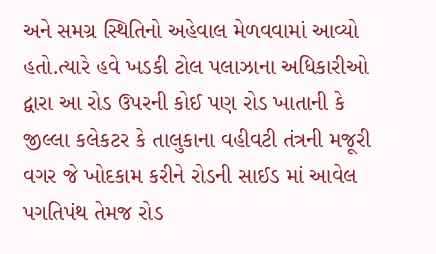અને સમગ્ર સ્થિતિનો અહેવાલ મેળવવામાં આવ્યો હતો.ત્યારે હવે ખડકી ટોલ પલાઝાના અધિકારીઓ દ્વારા આ રોડ ઉપરની કોઈ પણ રોડ ખાતાની કે જીલ્લા કલેકટર કે તાલુકાના વહીવટી તંત્રની મજૂરી વગર જે ખોદકામ કરીને રોડની સાઈડ માં આવેલ પગતિપંથ તેમજ રોડ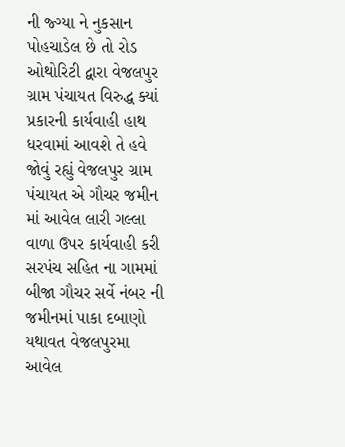ની જ્ગ્યા ને નુકસાન પોહચાડેલ છે તો રોડ ઓથોરિટી દ્વારા વેજલપુર ગ્રામ પંચાયત વિરુદ્ધ ક્યાં પ્રકારની કાર્યવાહી હાથ ધરવામાં આવશે તે હવે જોવું રહ્યું વેજલપુર ગ્રામ પંચાયત એ ગૌચર જમીન માં આવેલ લારી ગલ્લા વાળા ઉપર કાર્યવાહી કરી સરપંચ સહિત ના ગામમાં બીજા ગૌચર સર્વે નંબર ની જમીનમાં પાકા દબાણો યથાવત વેજલપુરમા આવેલ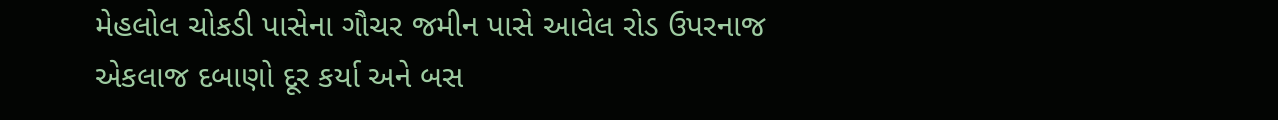મેહલોલ ચોકડી પાસેના ગૌચર જમીન પાસે આવેલ રોડ ઉપરનાજ એકલાજ દબાણો દૂર કર્યા અને બસ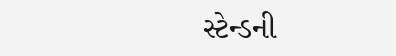સ્ટેન્ડની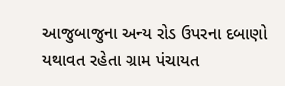આજુબાજુના અન્ય રોડ ઉપરના દબાણો યથાવત રહેતા ગ્રામ પંચાયત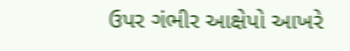ઉપર ગંભીર આક્ષેપો આખરે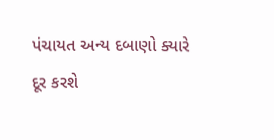પંચાયત અન્ય દબાણો ક્યારે દૂર કરશે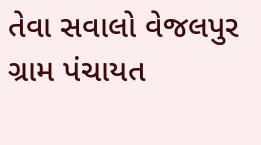તેવા સવાલો વેજલપુર ગ્રામ પંચાયત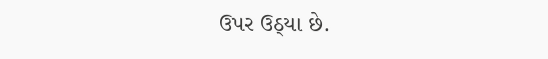ઉપર ઉઠ્યા છે.